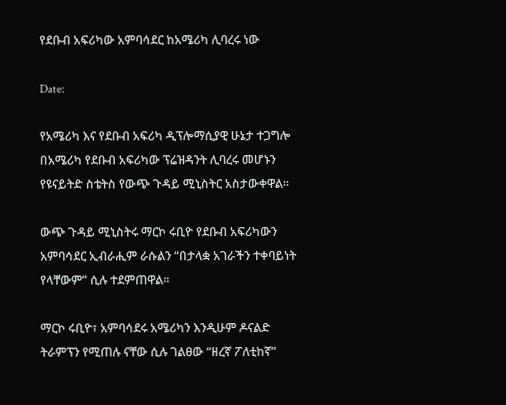የደቡብ አፍሪካው አምባሳደር ከአሜሪካ ሊባረሩ ነው

Date:

የአሜሪካ እና የደቡብ አፍሪካ ዲፕሎማሲያዊ ሁኔታ ተጋግሎ በአሜሪካ የደቡብ አፍሪካው ፕሬዝዳንት ሊባረሩ መሆኑን የዩናይትድ ስቴትስ የውጭ ጉዳይ ሚኒስትር አስታውቀዋል።

ውጭ ጉዳይ ሚኒስትሩ ማርኮ ሩቢዮ የደቡብ አፍሪካውን አምባሳደር ኢብራሒም ራሱልን “በታላቋ አገራችን ተቀባይነት የላቸውም” ሲሉ ተደምጠዋል።

ማርኮ ሩቢዮ፣ አምባሳደሩ አሜሪካን እንዲሁም ዶናልድ ትራምፕን የሚጠሉ ናቸው ሲሉ ገልፀው “ዘረኛ ፖለቲከኛ”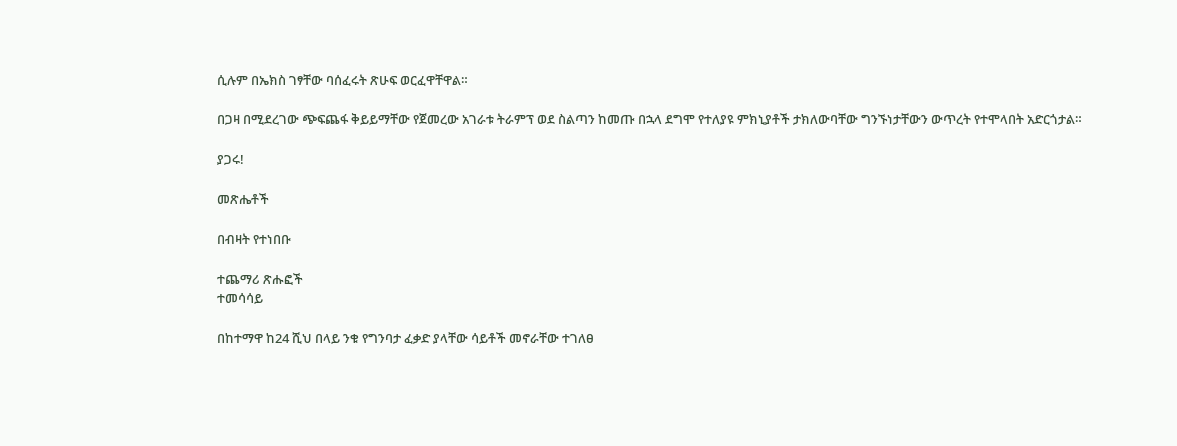ሲሉም በኤክስ ገፃቸው ባሰፈሩት ጽሁፍ ወርፈዋቸዋል።

በጋዛ በሚደረገው ጭፍጨፋ ቅይይማቸው የጀመረው አገራቱ ትራምፕ ወደ ስልጣን ከመጡ በኋላ ደግሞ የተለያዩ ምክኒያቶች ታክለውባቸው ግንኙነታቸውን ውጥረት የተሞላበት አድርጎታል።

ያጋሩ!

መጽሔቶች

በብዛት የተነበቡ

ተጨማሪ ጽሑፎች
ተመሳሳይ

በከተማዋ ከ24 ሺህ በላይ ንቁ የግንባታ ፈቃድ ያላቸው ሳይቶች መኖራቸው ተገለፀ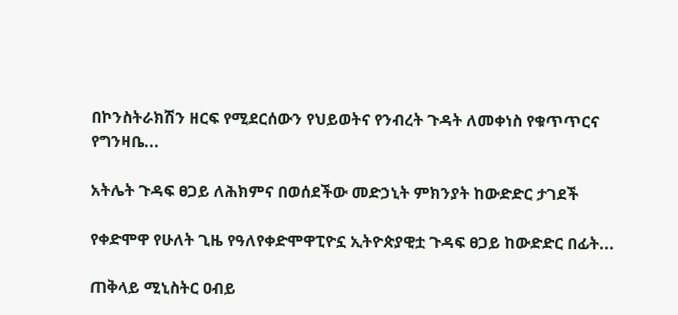በኮንስትራክሽን ዘርፍ የሚደርሰውን የህይወትና የንብረት ጉዳት ለመቀነስ የቁጥጥርና የግንዛቤ...

አትሌት ጉዳፍ ፀጋይ ለሕክምና በወሰደችው መድኃኒት ምክንያት ከውድድር ታገደች

የቀድሞዋ የሁለት ጊዜ የዓለየቀድሞዋፒዮኗ ኢትዮጵያዊቷ ጉዳፍ ፀጋይ ከውድድር በፊት...

ጠቅላይ ሚኒስትር ዐብይ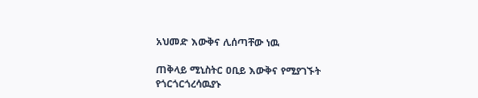አህመድ እውቅና ሊሰጣቸው ነዉ

ጠቅላይ ሚኒስትር ዐቢይ እውቅና የሚያገኙት የጎርጎርጎረሳዉያኑ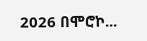2026 በሞሮኮ...